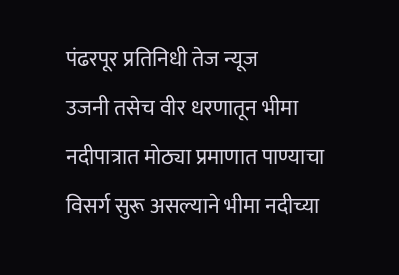पंढरपूर प्रतिनिधी तेज न्यूज
उजनी तसेच वीर धरणातून भीमा नदीपात्रात मोठ्या प्रमाणात पाण्याचा विसर्ग सुरू असल्याने भीमा नदीच्या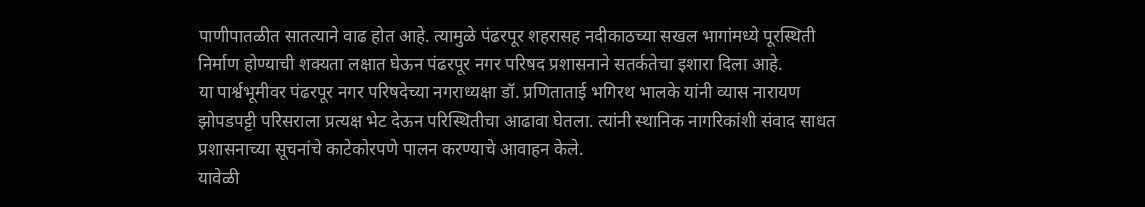पाणीपातळीत सातत्याने वाढ होत आहे. त्यामुळे पंढरपूर शहरासह नदीकाठच्या सखल भागांमध्ये पूरस्थिती निर्माण होण्याची शक्यता लक्षात घेऊन पंढरपूर नगर परिषद प्रशासनाने सतर्कतेचा इशारा दिला आहे.
या पार्श्वभूमीवर पंढरपूर नगर परिषदेच्या नगराध्यक्षा डॉ. प्रणिताताई भगिरथ भालके यांनी व्यास नारायण झोपडपट्टी परिसराला प्रत्यक्ष भेट देऊन परिस्थितीचा आढावा घेतला. त्यांनी स्थानिक नागरिकांशी संवाद साधत प्रशासनाच्या सूचनांचे काटेकोरपणे पालन करण्याचे आवाहन केले.
यावेळी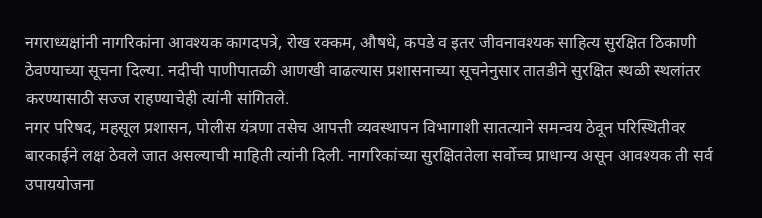नगराध्यक्षांनी नागरिकांना आवश्यक कागदपत्रे, रोख रक्कम, औषधे, कपडे व इतर जीवनावश्यक साहित्य सुरक्षित ठिकाणी ठेवण्याच्या सूचना दिल्या. नदीची पाणीपातळी आणखी वाढल्यास प्रशासनाच्या सूचनेनुसार तातडीने सुरक्षित स्थळी स्थलांतर करण्यासाठी सज्ज राहण्याचेही त्यांनी सांगितले.
नगर परिषद, महसूल प्रशासन, पोलीस यंत्रणा तसेच आपत्ती व्यवस्थापन विभागाशी सातत्याने समन्वय ठेवून परिस्थितीवर बारकाईने लक्ष ठेवले जात असल्याची माहिती त्यांनी दिली. नागरिकांच्या सुरक्षिततेला सर्वोच्च प्राधान्य असून आवश्यक ती सर्व उपाययोजना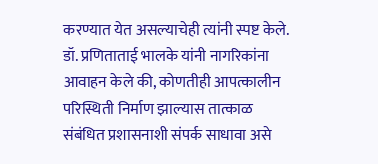करण्यात येत असल्याचेही त्यांनी स्पष्ट केले.
डॉ. प्रणिताताई भालके यांनी नागरिकांना आवाहन केले की, कोणतीही आपत्कालीन परिस्थिती निर्माण झाल्यास तात्काळ संबंधित प्रशासनाशी संपर्क साधावा असे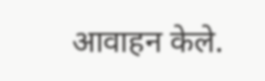आवाहन केले.